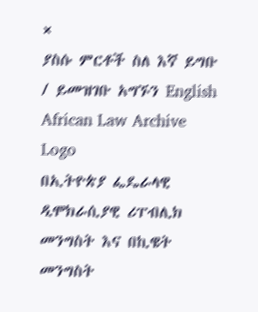×
ያስሱ ምርቶች ስለ እኛ ይግቡ / ይመዝገቡ አግኙን English
African Law Archive
Logo
በኢትዮጵያ ፌዴራላዊ ዲሞክራሲያዊ ሪፐብሊክ መንግስት እና በኪዌት መንግስት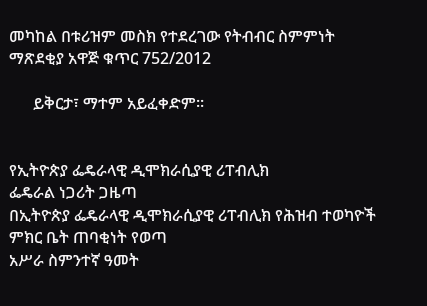መካከል በቱሪዝም መስክ የተደረገው የትብብር ስምምነት ማጽደቂያ አዋጅ ቁጥር 752/2012

      ይቅርታ፣ ማተም አይፈቀድም።


የኢትዮጵያ ፌዴራላዊ ዲሞክራሲያዊ ሪፐብሊክ
ፌዴራል ነጋሪት ጋዜጣ
በኢትዮጵያ ፌዴራላዊ ዲሞክራሲያዊ ሪፐብሊክ የሕዝብ ተወካዮች ምክር ቤት ጠባቂነት የወጣ
አሥራ ስምንተኛ ዓመት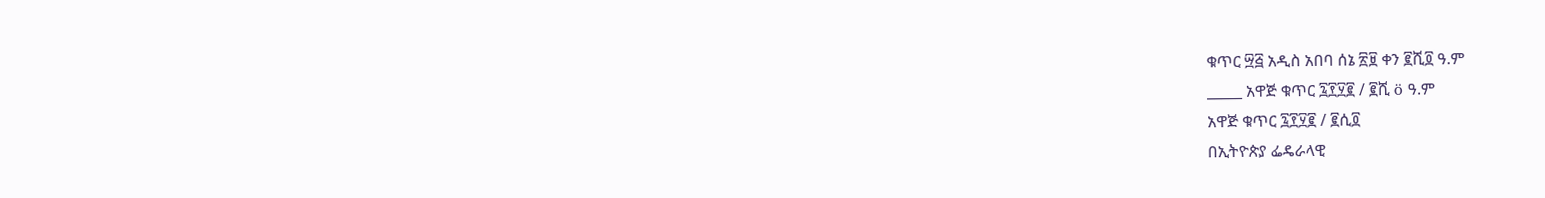ቁጥር ፵፭ አዲስ አበባ ሰኔ ፳፱ ቀን ፪ሺ፬ ዓ.ም
_____ አዋጅ ቁጥር ፯፻፶፪ / ፪ሺ ö ዓ.ም
አዋጅ ቁጥር ፯፻፶፪ / ፪ሲ፬
በኢትዮጵያ ፌዴራላዊ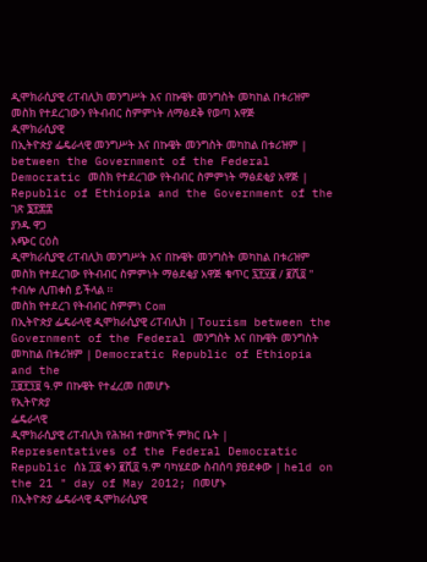ዲሞክራሲያዊ ሪፐብሊክ መንግሥት እና በኩዌት መንግስት መካከል በቱሪዝም መስክ የተደረገውን የትብብር ስምምነት ለማፅደቅ የወጣ አዋጅ
ዲሞክራሲያዊ
በኢትዮጵያ ፌዴራላዊ መንግሥት እና በኩዌት መንግስት መካከል በቱሪዝም | between the Government of the Federal Democratic መስክ የተደረገው የትብብር ስምምነት ማፅደቂያ አዋጅ | Republic of Ethiopia and the Government of the ገጽ ፮፻፷፰
ያንዱ ዋጋ
አጭር ርዕስ
ዲሞክራሲያዊ ሪፐብሊክ መንግሥት እና በኩዌት መንግስት መካከል በቱሪዝም መስክ የተደረገው የትብብር ስምምነት ማፅደቂያ አዋጅ ቁጥር ፯፻፶፪ / ፪ሺ፬ " ተብሎ ሊጠቀስ ይችላል ፡፡
መስክ የተደረገ የትብብር ስምምነ Com
በኢትዮጵያ ፌዴራላዊ ዲሞክራሲያዊ ሪፐብሊክ | Tourism between the Government of the Federal መንግስት እና በኩዌት መንግስት መካከል በቱሪዝም | Democratic Republic of Ethiopia and the
፲፱፻፺፱ ዓ.ም በኩዌት የተፈረመ በመሆኑ
የኢትዮጵያ
ፌዴራላዊ
ዲሞክራሲያዊ ሪፐብሊክ የሕዝብ ተወካዮች ምክር ቤት | Representatives of the Federal Democratic Republic ሰኔ ፲፬ ቀን ፪ሺ፬ ዓ.ም ባካሄደው ስብሰባ ያፀደቀው | held on the 21 " day of May 2012; በመሆኑ
በኢትዮጵያ ፌዴራላዊ ዲሞክራሲያዊ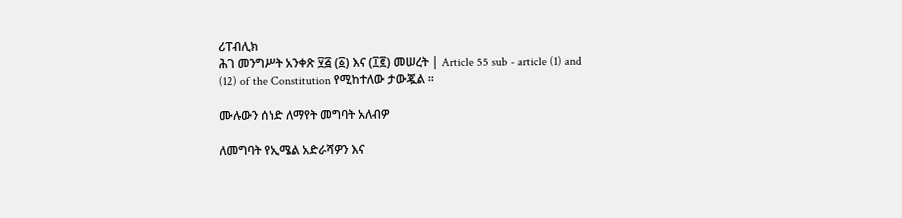ሪፐብሊክ
ሕገ መንግሥት አንቀጽ ፶፭ (፩) እና (፲፪) መሠረት | Article 55 sub - article (1) and (12) of the Constitution የሚከተለው ታውጇል ፡፡

ሙሉውን ሰነድ ለማየት መግባት አለብዎ

ለመግባት የኢሜል አድራሻዎን እና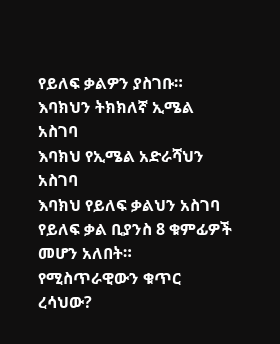የይለፍ ቃልዎን ያስገቡ።
እባክህን ትክክለኛ ኢሜል አስገባ
እባክህ የኢሜል አድራሻህን አስገባ
እባክህ የይለፍ ቃልህን አስገባ
የይለፍ ቃል ቢያንስ 8 ቁምፊዎች መሆን አለበት።
የሚስጥራዊውን ቁጥር ረሳህው?